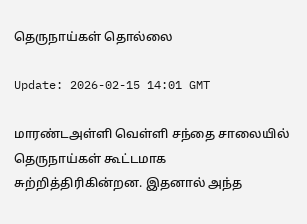தெருநாய்கள் தொல்லை

Update: 2026-02-15 14:01 GMT

மாரண்டஅள்ளி வெள்ளி சந்தை சாலையில் தெருநாய்கள் கூட்டமாக சுற்றித்திரிகின்றன. இதனால் அந்த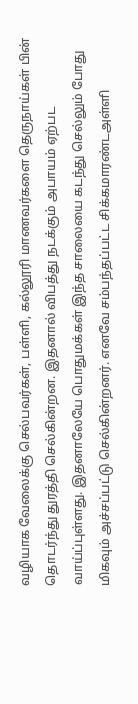வழியாக வேலைக்கு செல்பவர்கள், பள்ளி, கல்லூரி மாணவர்களை தெருநாய்கள் பின் தொடர்ந்து துரத்தி செல்கின்றன. இதனால் விபத்து நடக்கும் அபாயம் ஏற்பட வாய்ப்புள்ளது. இதனாலேயே பொதுமக்கள் இந்த சாலையை கடந்து செல்லும் போது மிகவும் அச்சப்பட்டு செல்கின்றனர். எனவே சம்பந்தப்பட்ட சிக்கமாரண்டஅள்ளி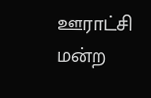ஊராட்சி மன்ற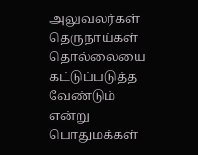அலுவலர்கள் தெருநாய்கள் தொல்லையை கட்டுப்படுத்த வேண்டும் என்று பொதுமக்கள்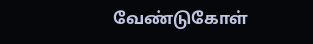வேண்டுகோள்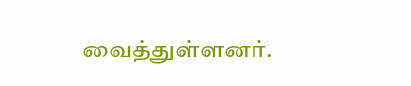வைத்துள்ளனர்.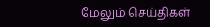மேலும் செய்திகள்